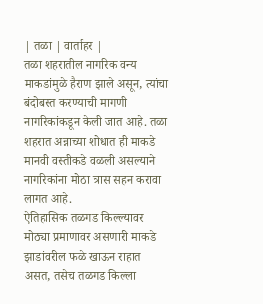| तळा | वार्ताहर |
तळा शहरातील नागरिक वन्य माकडांमुळे हैराण झाले असून, त्यांचा बंदोबस्त करण्याची मागणी नागरिकांकडून केली जात आहे. तळा शहरात अन्नाच्या शोधात ही माकडे मानवी वस्तीकडे वळली असल्याने नागरिकांना मोठा त्रास सहन करावा लागत आहे.
ऐतिहासिक तळगड किल्ल्यावर मोठ्या प्रमाणावर असणारी माकडे झाडांवरील फळे खाऊन राहात असत, तसेच तळगड किल्ला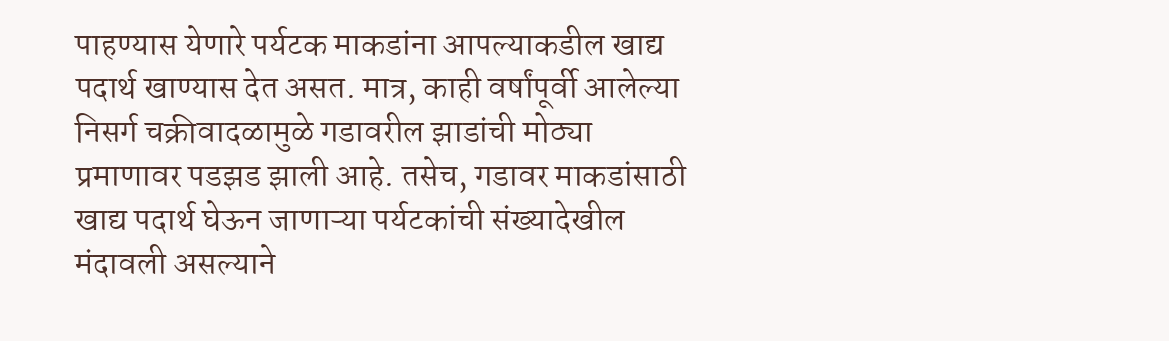पाहण्यास येणारे पर्यटक माकडांना आपल्याकडील खाद्य पदार्थ खाण्यास देत असत. मात्र, काही वर्षांपूर्वी आलेल्या निसर्ग चक्रीवादळामुळे गडावरील झाडांची मोठ्या प्रमाणावर पडझड झाली आहे. तसेच, गडावर माकडांसाठी खाद्य पदार्थ घेऊन जाणाऱ्या पर्यटकांची संख्यादेखील मंदावली असल्याने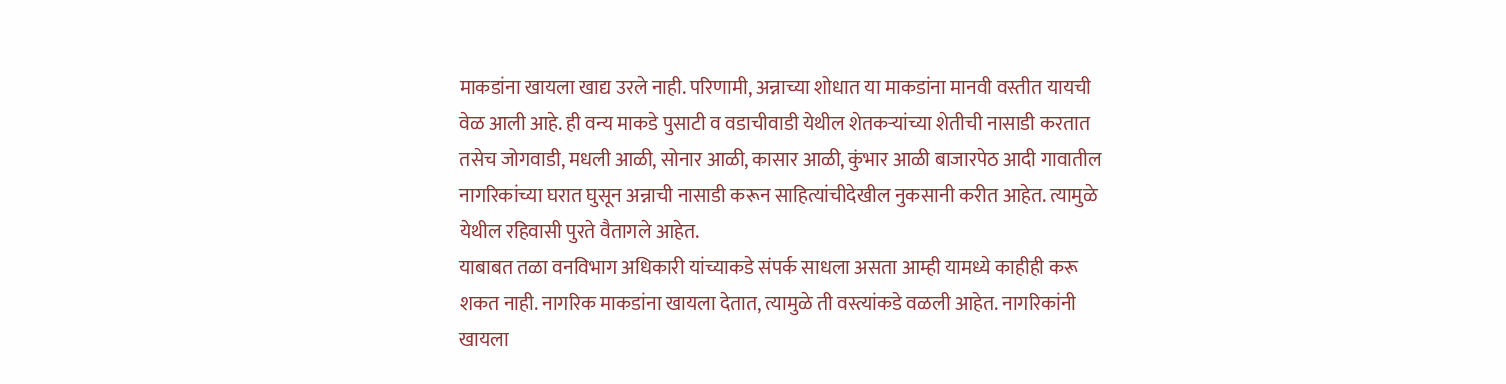माकडांना खायला खाद्य उरले नाही. परिणामी, अन्नाच्या शोधात या माकडांना मानवी वस्तीत यायची वेळ आली आहे. ही वन्य माकडे पुसाटी व वडाचीवाडी येथील शेतकऱ्यांच्या शेतीची नासाडी करतात तसेच जोगवाडी, मधली आळी, सोनार आळी, कासार आळी, कुंभार आळी बाजारपेठ आदी गावातील नागरिकांच्या घरात घुसून अन्नाची नासाडी करून साहित्यांचीदेखील नुकसानी करीत आहेत. त्यामुळे येथील रहिवासी पुरते वैतागले आहेत.
याबाबत तळा वनविभाग अधिकारी यांच्याकडे संपर्क साधला असता आम्ही यामध्ये काहीही करू शकत नाही. नागरिक माकडांना खायला देतात, त्यामुळे ती वस्त्यांकडे वळली आहेत. नागरिकांनी खायला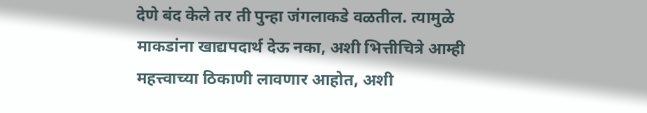देणे बंद केले तर ती पुन्हा जंगलाकडे वळतील. त्यामुळे माकडांना खाद्यपदार्थ देऊ नका, अशी भित्तीचित्रे आम्ही महत्त्वाच्या ठिकाणी लावणार आहोत, अशी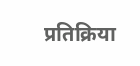प्रतिक्रिया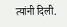त्यांनी दिली.